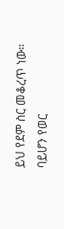ይህ የደም ስር መቆረጥ ነው። ባይሆን የወር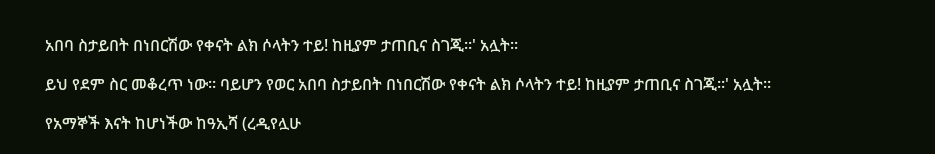አበባ ስታይበት በነበርሽው የቀናት ልክ ሶላትን ተይ! ከዚያም ታጠቢና ስገጂ።' አሏት።

ይህ የደም ስር መቆረጥ ነው። ባይሆን የወር አበባ ስታይበት በነበርሽው የቀናት ልክ ሶላትን ተይ! ከዚያም ታጠቢና ስገጂ።' አሏት።

የአማኞች እናት ከሆነችው ከዓኢሻ (ረዲየሏሁ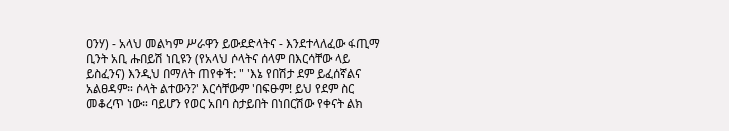ዐንሃ) - አላህ መልካም ሥራዋን ይውደድላትና - እንደተላለፈው ፋጢማ ቢንት አቢ ሑበይሽ ነቢዩን (የአላህ ሶላትና ሰላም በእርሳቸው ላይ ይስፈንና) እንዲህ በማለት ጠየቀች: " 'እኔ የበሽታ ደም ይፈሰኛልና አልፀዳም። ሶላት ልተውን?' እርሳቸውም 'በፍፁም! ይህ የደም ስር መቆረጥ ነው። ባይሆን የወር አበባ ስታይበት በነበርሽው የቀናት ልክ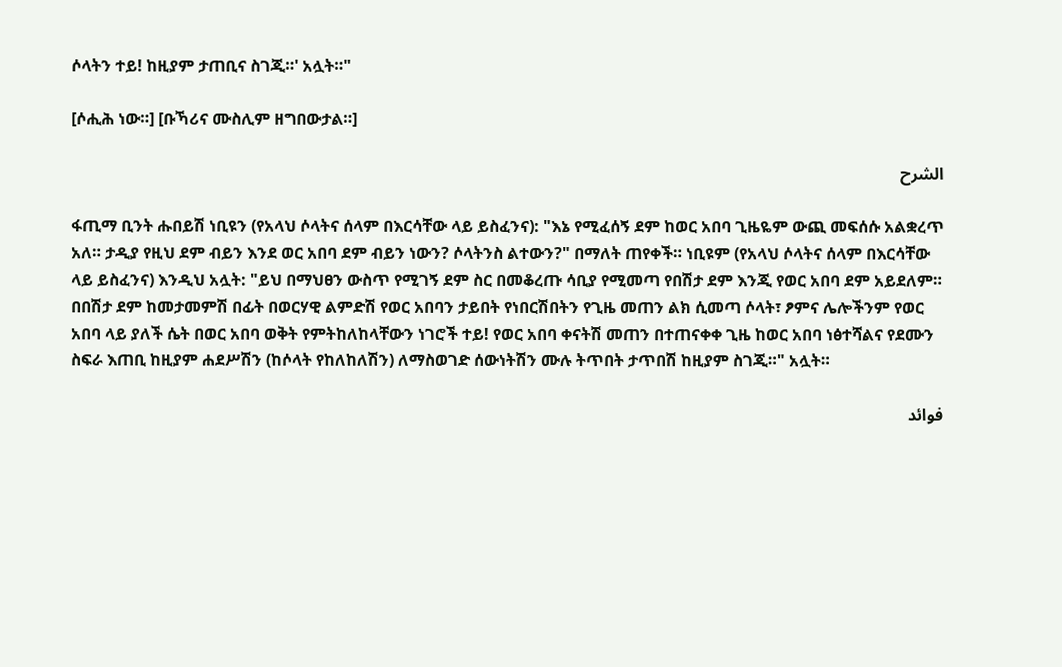ሶላትን ተይ! ከዚያም ታጠቢና ስገጂ።' አሏት።"

[ሶሒሕ ነው።] [ቡኻሪና ሙስሊም ዘግበውታል።]

الشرح

ፋጢማ ቢንት ሑበይሽ ነቢዩን (የአላህ ሶላትና ሰላም በእርሳቸው ላይ ይስፈንና): "እኔ የሚፈሰኝ ደም ከወር አበባ ጊዜዬም ውጪ መፍሰሱ አልቋረጥ አለ። ታዲያ የዚህ ደም ብይን እንደ ወር አበባ ደም ብይን ነውን? ሶላትንስ ልተውን?" በማለት ጠየቀች። ነቢዩም (የአላህ ሶላትና ሰላም በእርሳቸው ላይ ይስፈንና) እንዲህ አሏት: "ይህ በማህፀን ውስጥ የሚገኝ ደም ስር በመቆረጡ ሳቢያ የሚመጣ የበሽታ ደም እንጂ የወር አበባ ደም አይደለም። በበሽታ ደም ከመታመምሽ በፊት በወርሃዊ ልምድሽ የወር አበባን ታይበት የነበርሽበትን የጊዜ መጠን ልክ ሲመጣ ሶላት፣ ፆምና ሌሎችንም የወር አበባ ላይ ያለች ሴት በወር አበባ ወቅት የምትከለከላቸውን ነገሮች ተይ! የወር አበባ ቀናትሽ መጠን በተጠናቀቀ ጊዜ ከወር አበባ ነፅተሻልና የደሙን ስፍራ እጠቢ ከዚያም ሐደሥሽን (ከሶላት የከለከለሽን) ለማስወገድ ሰውነትሽን ሙሉ ትጥበት ታጥበሽ ከዚያም ስገጂ።" አሏት።

فوائد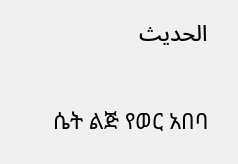الحديث

ሴት ልጅ የወር አበባ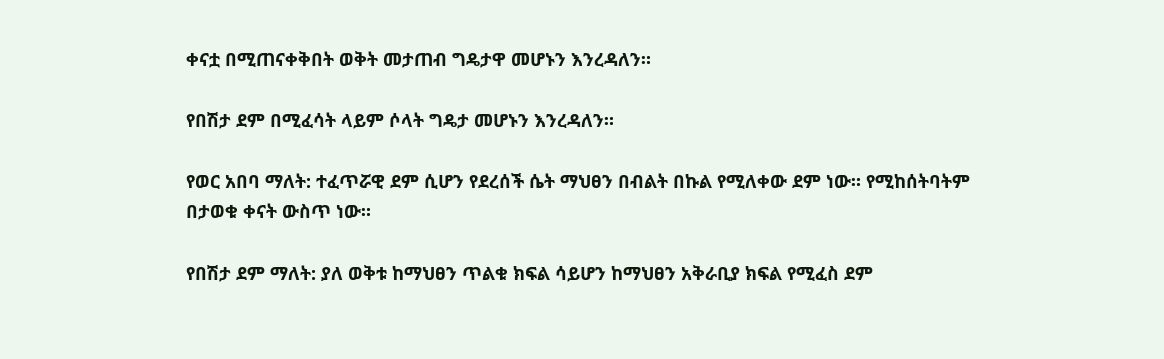ቀናቷ በሚጠናቀቅበት ወቅት መታጠብ ግዴታዋ መሆኑን እንረዳለን።

የበሽታ ደም በሚፈሳት ላይም ሶላት ግዴታ መሆኑን እንረዳለን።

የወር አበባ ማለት: ተፈጥሯዊ ደም ሲሆን የደረሰች ሴት ማህፀን በብልት በኩል የሚለቀው ደም ነው። የሚከሰትባትም በታወቁ ቀናት ውስጥ ነው።

የበሽታ ደም ማለት: ያለ ወቅቱ ከማህፀን ጥልቁ ክፍል ሳይሆን ከማህፀን አቅራቢያ ክፍል የሚፈስ ደም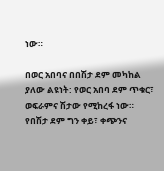ነው።

በወር አበባና በበሽታ ደም መካከል ያለው ልዩነት: የወር አበባ ደም ጥቁር፣ ወፍራምና ሽታው የሚከረፋ ነው። የበሽታ ደም ግን ቀይ፣ ቀጭንና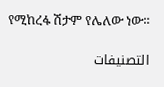የሚከረፋ ሽታም የሌለው ነው።

التصنيفات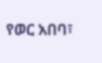የወር አበባ፣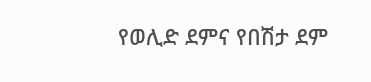የወሊድ ደምና የበሽታ ደም